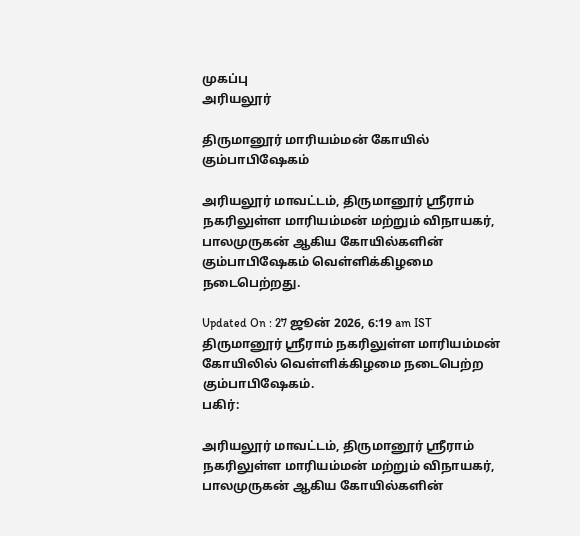முகப்பு
அரியலூர்

திருமானூர் மாரியம்மன் கோயில் கும்பாபிஷேகம்

அரியலூர் மாவட்டம், திருமானூர் ஸ்ரீராம் நகரிலுள்ள மாரியம்மன் மற்றும் விநாயகர், பாலமுருகன் ஆகிய கோயில்களின் கும்பாபிஷேகம் வெள்ளிக்கிழமை நடைபெற்றது.

Updated On : 27 ஜூன் 2026, 6:19 am IST
திருமானூர் ஸ்ரீராம் நகரிலுள்ள மாரியம்மன் கோயிலில் வெள்ளிக்கிழமை நடைபெற்ற கும்பாபிஷேகம்.
பகிர்:

அரியலூர் மாவட்டம், திருமானூர் ஸ்ரீராம் நகரிலுள்ள மாரியம்மன் மற்றும் விநாயகர், பாலமுருகன் ஆகிய கோயில்களின்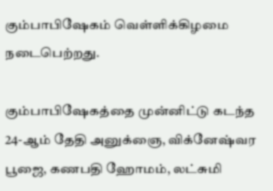கும்பாபிஷேகம் வெள்ளிக்கிழமை நடைபெற்றது.

கும்பாபிஷேகத்தை முன்னிட்டு கடந்த 24-ஆம் தேதி அனுக்ஞை, விக்னேஷ்வர பூஜை, கணபதி ஹோமம், லட்சுமி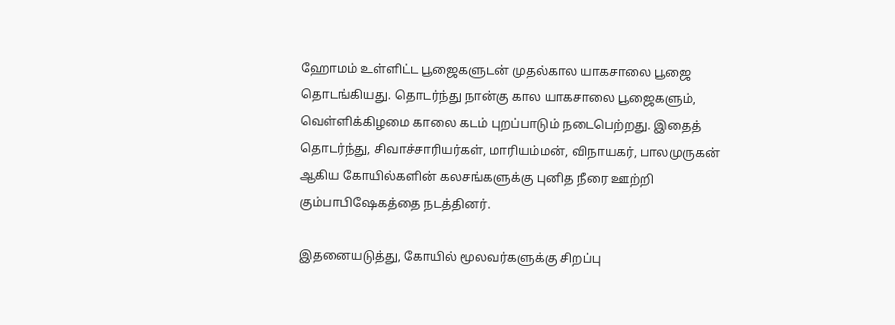ஹோமம் உள்ளிட்ட பூஜைகளுடன் முதல்கால யாகசாலை பூஜை தொடங்கியது. தொடர்ந்து நான்கு கால யாகசாலை பூஜைகளும், வெள்ளிக்கிழமை காலை கடம் புறப்பாடும் நடைபெற்றது. இதைத் தொடர்ந்து, சிவாச்சாரியர்கள், மாரியம்மன், விநாயகர், பாலமுருகன் ஆகிய கோயில்களின் கலசங்களுக்கு புனித நீரை ஊற்றி கும்பாபிஷேகத்தை நடத்தினர்.

இதனையடுத்து, கோயில் மூலவர்களுக்கு சிறப்பு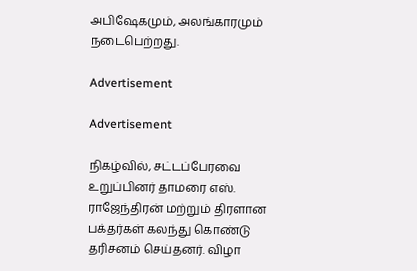அபிஷேகமும், அலங்காரமும் நடைபெற்றது.

Advertisement

Advertisement

நிகழ்வில், சட்டப்பேரவை உறுப்பினர் தாமரை எஸ். ராஜேந்திரன் மற்றும் திரளான பக்தர்கள் கலந்து கொண்டு தரிசனம் செய்தனர். விழா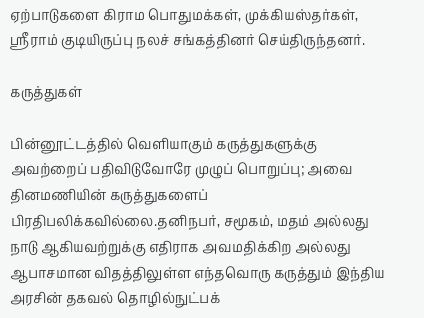ஏற்பாடுகளை கிராம பொதுமக்கள், முக்கியஸ்தர்கள், ஸ்ரீராம் குடியிருப்பு நலச் சங்கத்தினர் செய்திருந்தனர்.

கருத்துகள்

பின்னூட்டத்தில் வெளியாகும் கருத்துகளுக்கு அவற்றைப் பதிவிடுவோரே முழுப் பொறுப்பு; அவை தினமணியின் கருத்துகளைப் பிரதிபலிக்கவில்லை.தனிநபர், சமூகம், மதம் அல்லது நாடு ஆகியவற்றுக்கு எதிராக அவமதிக்கிற அல்லது ஆபாசமான விதத்திலுள்ள எந்தவொரு கருத்தும் இந்திய அரசின் தகவல் தொழில்நுட்பக்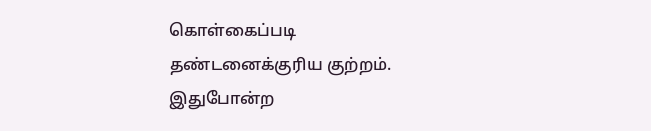கொள்கைப்படி தண்டனைக்குரிய குற்றம். இதுபோன்ற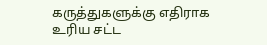கருத்துகளுக்கு எதிராக உரிய சட்ட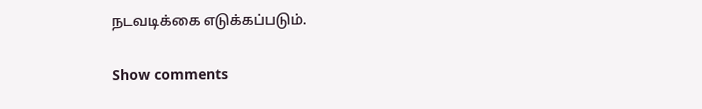நடவடிக்கை எடுக்கப்படும்.

Show comments